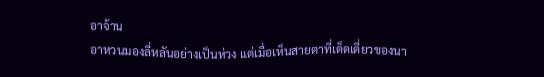อาจ้าน
อาหวนมองลี่หลันอย่างเป็นห่วง แต่เมื่อเห็นสายตาที่เด็ดเดี่ยวของนา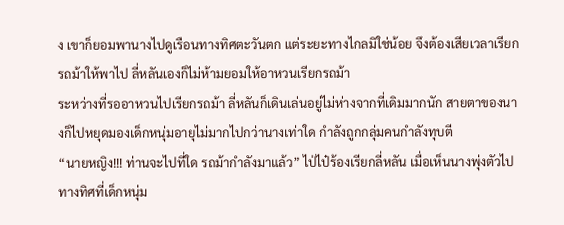ง เขาก็ยอมพานางไปดูเรือนทางทิศตะวันตก แต่ระยะทางไกลมิใช่น้อย จึงต้องเสียเวลาเรียกรถม้าให้พาไป ลี่หลันเองก็ไม่ห้ามยอมให้อาหวนเรียกรถม้า
ระหว่างที่รออาหวนไปเรียกรถม้า ลี่หลันก็เดินเล่นอยู่ไม่ห่างจากที่เดิมมากนัก สายตาของนางก็ไปหยุดมองเด็กหนุ่มอายุไม่มากไปกว่านางเท่าใด กำลังถูกกลุ่มคนกำลังทุบตี
“นายหญิง!!! ท่านจะไปที่ใด รถม้ากำลังมาแล้ว” ไป่ไป๋ร้องเรียกลี่หลัน เมื่อเห็นนางพุ่งตัวไปทางทิศที่เด็กหนุ่ม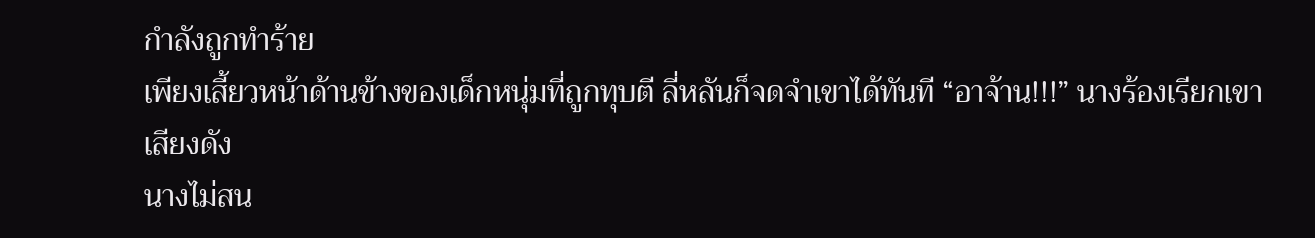กำลังถูกทำร้าย
เพียงเสี้ยวหน้าด้านข้างของเด็กหนุ่มที่ถูกทุบตี ลี่หลันก็จดจำเขาได้ทันที “อาจ้าน!!!” นางร้องเรียกเขาเสียงดัง
นางไม่สน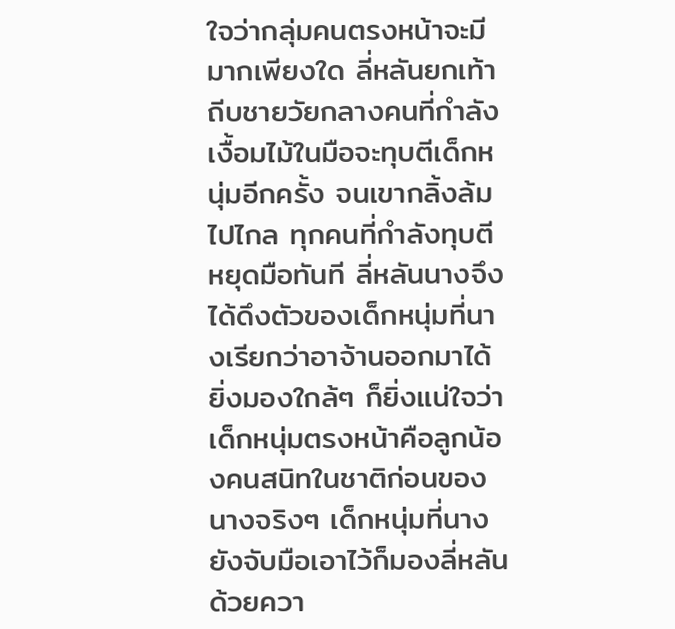ใจว่ากลุ่มคนตรงหน้าจะมีมากเพียงใด ลี่หลันยกเท้าถีบชายวัยกลางคนที่กำลังเงื้อมไม้ในมือจะทุบตีเด็กหนุ่มอีกครั้ง จนเขากลิ้งล้มไปไกล ทุกคนที่กำลังทุบตีหยุดมือทันที ลี่หลันนางจึงได้ดึงตัวของเด็กหนุ่มที่นางเรียกว่าอาจ้านออกมาได้
ยิ่งมองใกล้ๆ ก็ยิ่งแน่ใจว่าเด็กหนุ่มตรงหน้าคือลูกน้องคนสนิทในชาติก่อนของนางจริงๆ เด็กหนุ่มที่นางยังจับมือเอาไว้ก็มองลี่หลันด้วยควา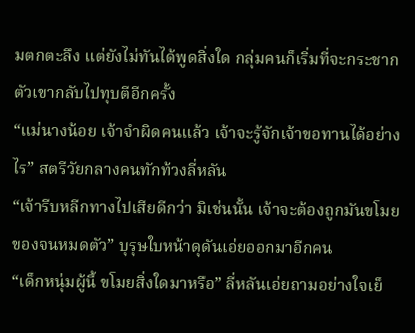มตกตะลึง แต่ยังไม่ทันได้พูดสิ่งใด กลุ่มคนก็เริ่มที่จะกระชากตัวเขากลับไปทุบตีอีกครั้ง
“แม่นางน้อย เจ้าจำผิดคนแล้ว เจ้าจะรู้จักเจ้าขอทานได้อย่างไร” สตรีวัยกลางคนทักท้วงลี่หลัน
“เจ้ารีบหลีกทางไปเสียดีกว่า มิเช่นนั้น เจ้าจะต้องถูกมันขโมยของจนหมดตัว” บุรุษใบหน้าดุดันเอ่ยออกมาอีกคน
“เด็กหนุ่มผู้นี้ ขโมยสิ่งใดมาหรือ” ลี่หลันเอ่ยถามอย่างใจเย็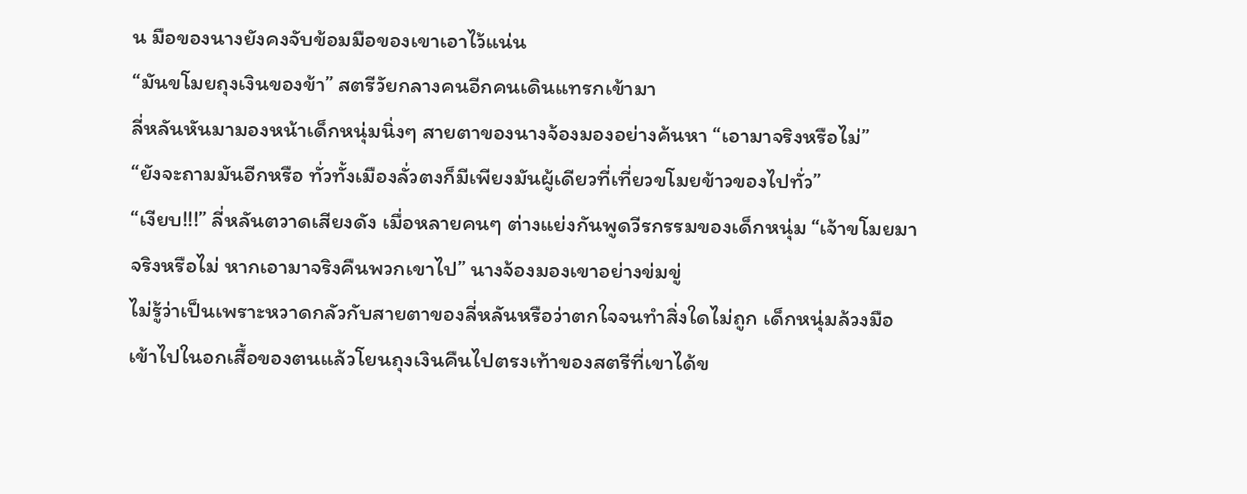น มือของนางยังคงจับข้อมมือของเขาเอาไว้แน่น
“มันขโมยถุงเงินของข้า” สตรีวัยกลางคนอีกคนเดินแทรกเข้ามา
ลี่หลันหันมามองหน้าเด็กหนุ่มนิ่งๆ สายตาของนางจ้องมองอย่างค้นหา “เอามาจริงหรือไม่”
“ยังจะถามมันอีกหรือ ทั่วทั้งเมืองลั่วตงก็มีเพียงมันผู้เดียวที่เที่ยวขโมยข้าวของไปทั่ว”
“เงียบ!!!” ลี่หลันตวาดเสียงดัง เมื่อหลายคนๆ ต่างแย่งกันพูดวีรกรรมของเด็กหนุ่ม “เจ้าขโมยมาจริงหรือไม่ หากเอามาจริงคืนพวกเขาไป” นางจ้องมองเขาอย่างข่มขู่
ไม่รู้ว่าเป็นเพราะหวาดกลัวกับสายตาของลี่หลันหรือว่าตกใจจนทำสิ่งใดไม่ถูก เด็กหนุ่มล้วงมือเข้าไปในอกเสื้อของตนแล้วโยนถุงเงินคืนไปตรงเท้าของสตรีที่เขาได้ข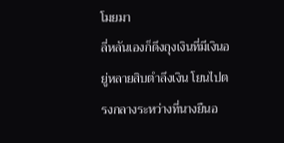โมยมา
ลี่หลันเองก็ดึงถุงเงินที่มีเงินอยู่หลายสิบตำลึงเงิน โยนไปตรงกลางระหว่างที่นางยืนอ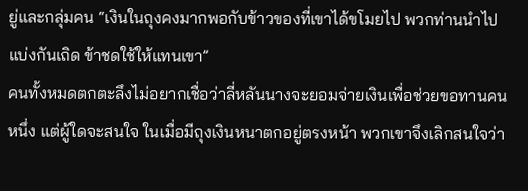ยู่และกลุ่มคน “เงินในถุงคงมากพอกับข้าวของที่เขาได้ขโมยไป พวกท่านนำไปแบ่งกันเถิด ข้าชดใช้ให้แทนเขา”
คนทั้งหมดตกตะลึงไม่อยากเชื่อว่าลี่หลันนางจะยอมจ่ายเงินเพื่อช่วยขอทานคนหนึ่ง แต่ผู้ใดจะสนใจ ในเมื่อมีถุงเงินหนาตกอยู่ตรงหน้า พวกเขาจึงเลิกสนใจว่า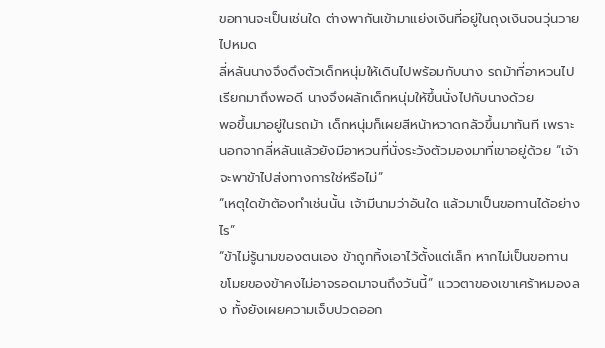ขอทานจะเป็นเช่นใด ต่างพากันเข้ามาแย่งเงินที่อยู่ในถุงเงินจนวุ่นวายไปหมด
ลี่หลันนางจึงดึงตัวเด็กหนุ่มให้เดินไปพร้อมกับนาง รถม้าที่อาหวนไปเรียกมาถึงพอดี นางจึงผลักเด็กหนุ่มให้ขึ้นนั่งไปกับนางด้วย
พอขึ้นมาอยู่ในรถม้า เด็กหนุ่มก็เผยสีหน้าหวาดกลัวขึ้นมาทันที เพราะนอกจากลี่หลันแล้วยังมีอาหวนที่นั่งระวังตัวมองมาที่เขาอยู่ด้วย “เจ้าจะพาข้าไปส่งทางการใช่หรือไม่”
“เหตุใดข้าต้องทำเช่นนั้น เจ้ามีนามว่าอันใด แล้วมาเป็นขอทานได้อย่างไร”
“ข้าไม่รู้นามของตนเอง ข้าถูกทิ้งเอาไว้ตั้งแต่เล็ก หากไม่เป็นขอทาน ขโมยของข้าคงไม่อาจรอดมาจนถึงวันนี้” แววตาของเขาเศร้าหมองลง ทั้งยังเผยความเจ็บปวดออก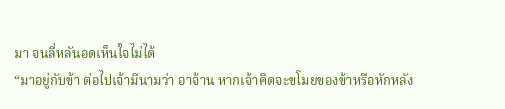มา จนลี่หลันอดเห็นใจไม่ได้
“มาอยู่กับข้า ต่อไปเจ้ามีนามว่า อาจ้าน หากเจ้าคิดจะขโมยของข้าหรือหักหลัง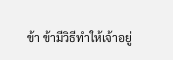ข้า ข้ามีวิธีทำให้เจ้าอยู่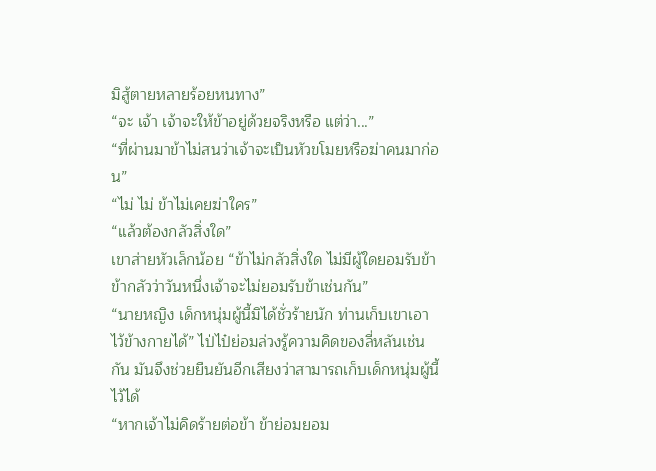มิสู้ตายหลายร้อยหนทาง”
“จะ เจ้า เจ้าจะให้ข้าอยู่ด้วยจริงหรือ แต่ว่า...”
“ที่ผ่านมาข้าไม่สนว่าเจ้าจะเป็นหัวขโมยหรือฆ่าคนมาก่อน”
“ไม่ ไม่ ข้าไม่เคยฆ่าใคร”
“แล้วต้องกลัวสิ่งใด”
เขาส่ายหัวเล็กน้อย “ข้าไม่กลัวสิ่งใด ไม่มีผู้ใดยอมรับข้า ข้ากลัวว่าวันหนึ่งเจ้าจะไม่ยอมรับข้าเช่นกัน”
“นายหญิง เด็กหนุ่มผู้นี้มิได้ชั่วร้ายนัก ท่านเก็บเขาเอาไว้ข้างกายได้” ไป่ไป๋ย่อมล่วงรู้ความคิดของลี่หลันเช่นกัน มันจึงช่วยยืนยันอีกเสียงว่าสามารถเก็บเด็กหนุ่มผู้นี้ไว้ได้
“หากเจ้าไม่คิดร้ายต่อข้า ข้าย่อมยอม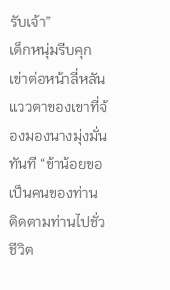รับเจ้า”
เด็กหนุ่มรีบคุกเข่าต่อหน้าลี่หลัน แววตาของเขาที่จ้องมองนางมุ่งมั่นทันที “ข้าน้อยขอเป็นคนของท่าน ติดตามท่านไปชั่วชีวิต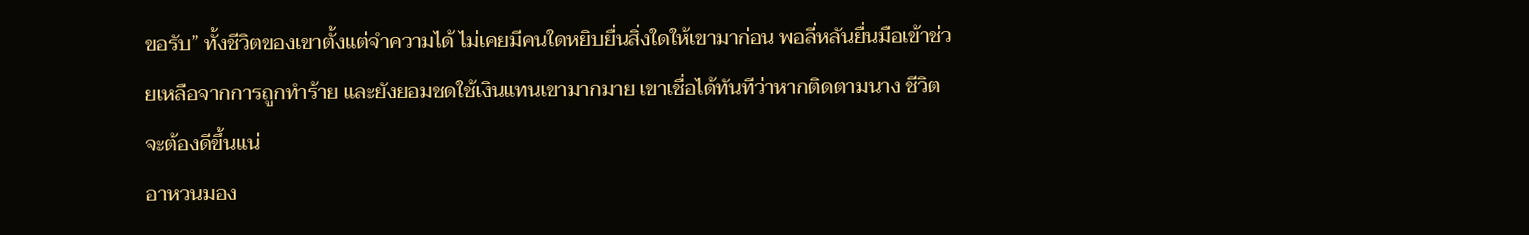ขอรับ” ทั้งชีวิตของเขาตั้งแต่จำความได้ ไม่เคยมีคนใดหยิบยื่นสิ่งใดให้เขามาก่อน พอลี่หลันยื่นมือเข้าช่วยเหลือจากการถูกทำร้าย และยังยอมชดใช้เงินแทนเขามากมาย เขาเชื่อได้ทันทีว่าหากติดตามนาง ชีวิตจะต้องดีขึ้นแน่
อาหวนมอง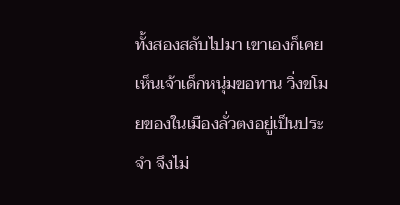ทั้งสองสลับไปมา เขาเองก็เคยเห็นเจ้าเด็กหนุ่มขอทาน วิ่งขโมยของในเมืองลั่วตงอยู่เป็นประจำ จึงไม่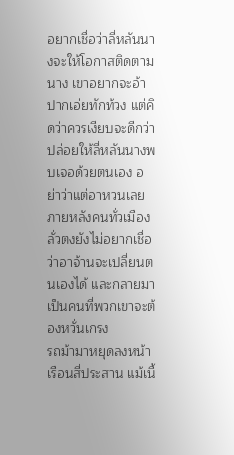อยากเชื่อว่าลี่หลันนางจะให้โอกาสติดตามนาง เขาอยากจะอ้าปากเอ่ยทักท้วง แต่คิดว่าควรเงียบจะดีกว่า ปล่อยให้ลี่หลันนางพบเจอด้วยตนเอง อย่าว่าแต่อาหวนเลย ภายหลังคนทั่วเมืองลั่วตงยังไม่อยากเชื่อว่าอาจ้านจะเปลี่ยนตนเองได้ และกลายมาเป็นคนที่พวกเขาจะต้องหวั่นเกรง
รถม้ามาหยุดลงหน้าเรือนสี่ประสาน แม้เนื้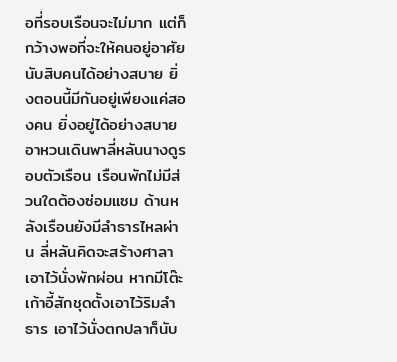อที่รอบเรือนจะไม่มาก แต่ก็กว้างพอที่จะให้คนอยู่อาศัยนับสิบคนได้อย่างสบาย ยิ่งตอนนี้มีกันอยู่เพียงแค่สองคน ยิ่งอยู่ได้อย่างสบาย
อาหวนเดินพาลี่หลันนางดูรอบตัวเรือน เรือนพักไม่มีส่วนใดต้องซ่อมแซม ด้านหลังเรือนยังมีลำธารไหลผ่าน ลี่หลันคิดจะสร้างศาลาเอาไว้นั่งพักผ่อน หากมีโต๊ะเก้าอี้สักชุดตั้งเอาไว้ริมลำธาร เอาไว้นั่งตกปลาก็นับ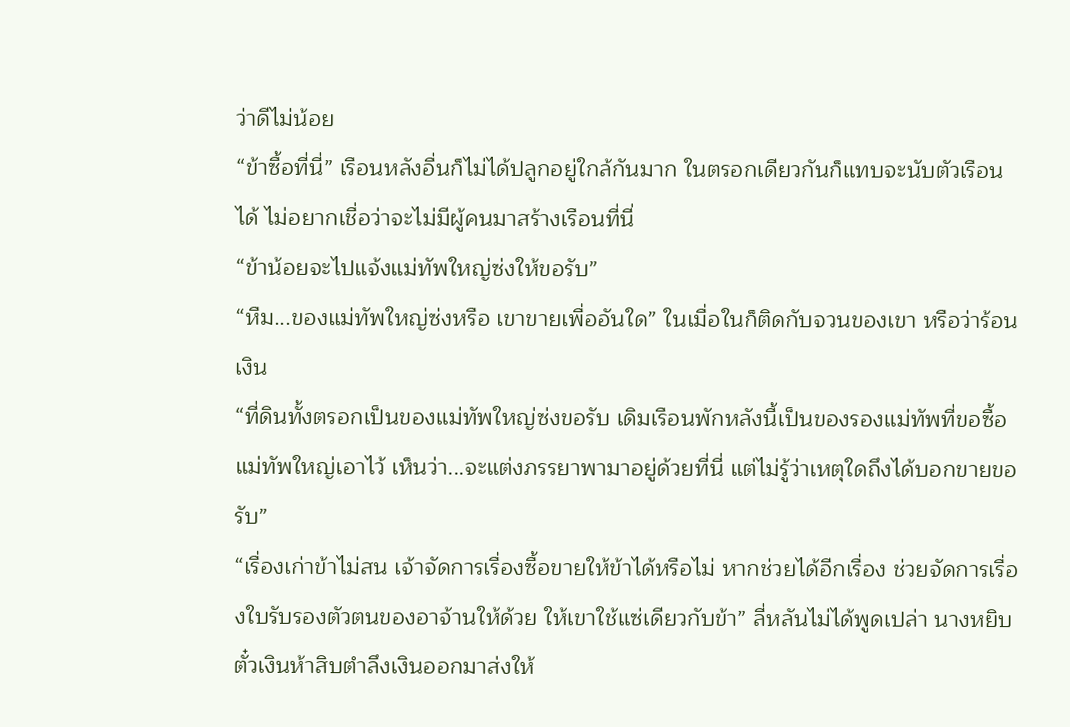ว่าดีไม่น้อย
“ข้าซื้อที่นี่” เรือนหลังอื่นก็ไม่ได้ปลูกอยู่ใกล้กันมาก ในตรอกเดียวกันก็แทบจะนับตัวเรือนได้ ไม่อยากเชื่อว่าจะไม่มีผู้คนมาสร้างเรือนที่นี่
“ข้าน้อยจะไปแจ้งแม่ทัพใหญ่ซ่งให้ขอรับ”
“หืม...ของแม่ทัพใหญ่ซ่งหรือ เขาขายเพื่ออันใด” ในเมื่อในก็ติดกับจวนของเขา หรือว่าร้อนเงิน
“ที่ดินทั้งตรอกเป็นของแม่ทัพใหญ่ซ่งขอรับ เดิมเรือนพักหลังนี้เป็นของรองแม่ทัพที่ขอซื้อแม่ทัพใหญ่เอาไว้ เห็นว่า...จะแต่งภรรยาพามาอยู่ด้วยที่นี่ แต่ไม่รู้ว่าเหตุใดถึงได้บอกขายขอรับ”
“เรื่องเก่าข้าไม่สน เจ้าจัดการเรื่องซื้อขายให้ข้าได้หรือไม่ หากช่วยได้อีกเรื่อง ช่วยจัดการเรื่องใบรับรองตัวตนของอาจ้านให้ด้วย ให้เขาใช้แซ่เดียวกับข้า” ลี่หลันไม่ได้พูดเปล่า นางหยิบตั๋วเงินห้าสิบตำลึงเงินออกมาส่งให้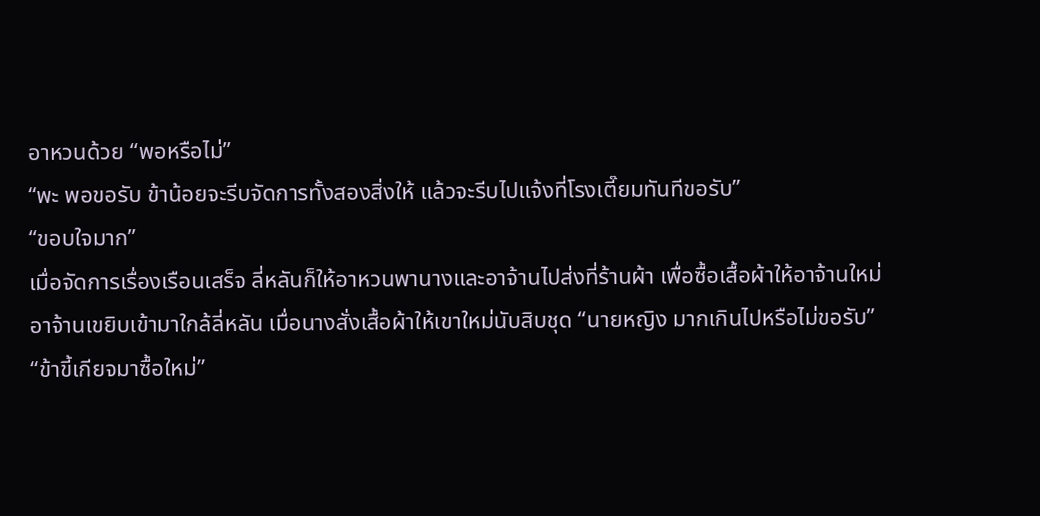อาหวนด้วย “พอหรือไม่”
“พะ พอขอรับ ข้าน้อยจะรีบจัดการทั้งสองสิ่งให้ แล้วจะรีบไปแจ้งที่โรงเตี๊ยมทันทีขอรับ”
“ขอบใจมาก”
เมื่อจัดการเรื่องเรือนเสร็จ ลี่หลันก็ให้อาหวนพานางและอาจ้านไปส่งที่ร้านผ้า เพื่อซื้อเสื้อผ้าให้อาจ้านใหม่
อาจ้านเขยิบเข้ามาใกล้ลี่หลัน เมื่อนางสั่งเสื้อผ้าให้เขาใหม่นับสิบชุด “นายหญิง มากเกินไปหรือไม่ขอรับ”
“ข้าขี้เกียจมาซื้อใหม่”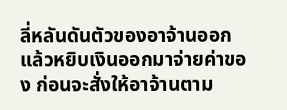ลี่หลันดันตัวของอาจ้านออก แล้วหยิบเงินออกมาจ่ายค่าของ ก่อนจะสั่งให้อาจ้านตาม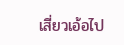เสี่ยวเอ้อไป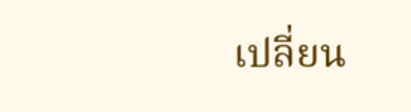เปลี่ยน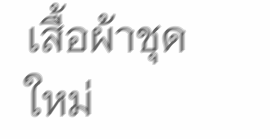เสื้อผ้าชุดใหม่